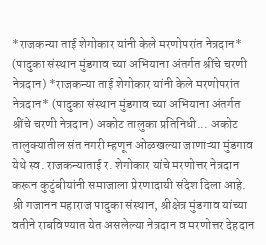*राजकन्या ताई शेगोकार यांनी केले मरणोपरांत नेत्रदान* (पादुका संस्थान मुंडगाव च्या अभियाना अंतर्गत श्रींचे चरणी नेत्रदान) *राजकन्या ताई शेगोकार यांनी केले मरणोपरांत नेत्रदान* (पादुका संस्थान मुंडगाव च्या अभियाना अंतर्गत श्रींचे चरणी नेत्रदान) अकोट तालुका प्रतिनिधी... अकोट तालुक्यातील संत नगरी म्हणून ओळखल्या जाणाऱ्या मुंडगाव येथे स्व. राजकन्याताई र. शेगोकार यांचे मरणोत्तर नेत्रदान करून कुटुंबीयांनी समाजाला प्रेरणादायी संदेश दिला आहे. श्री गजानन महाराज पादुका संस्थान, श्रीक्षेत्र मुंडगाव यांच्या वतीने राबविण्यात येत असलेल्या नेत्रदान व मरणोत्तर देहदान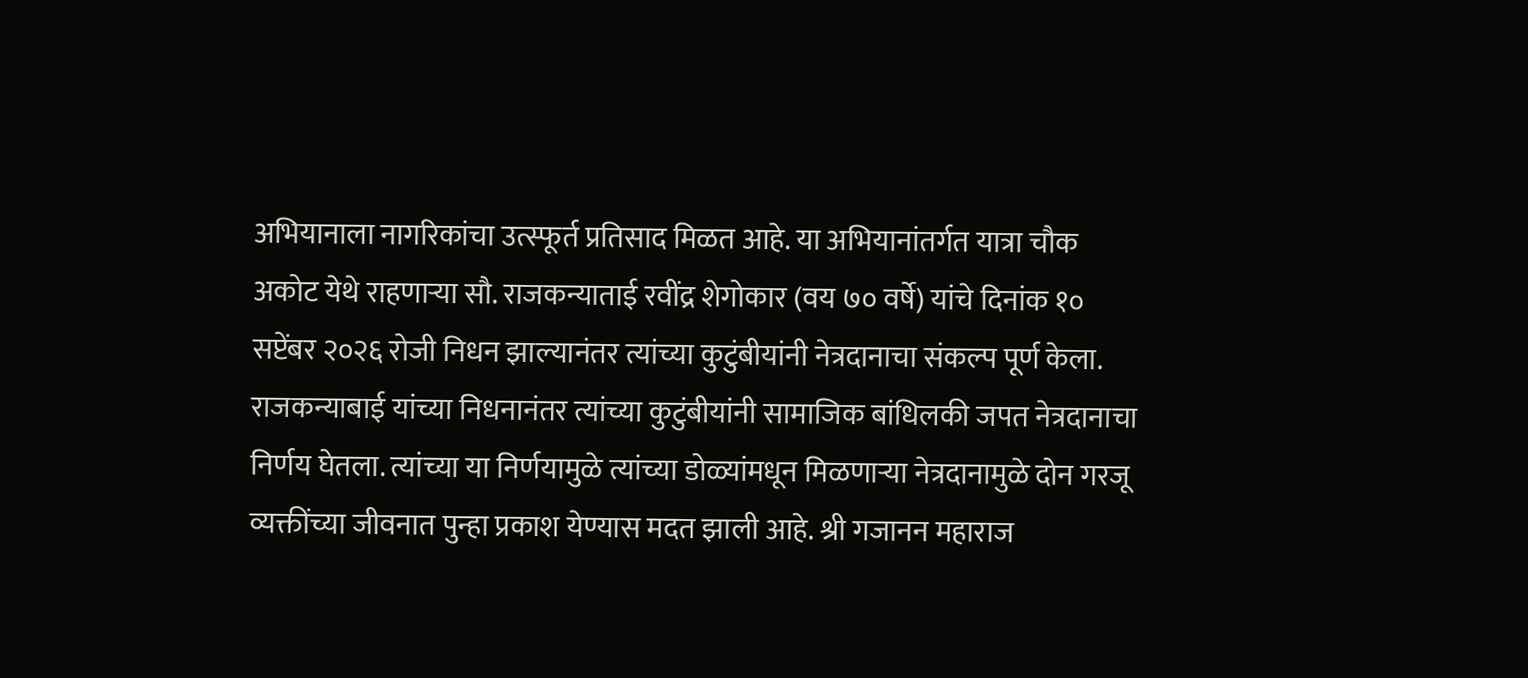अभियानाला नागरिकांचा उत्स्फूर्त प्रतिसाद मिळत आहे. या अभियानांतर्गत यात्रा चौक अकोट येथे राहणाऱ्या सौ. राजकन्याताई रवींद्र शेगोकार (वय ७० वर्षे) यांचे दिनांक १० सप्टेंबर २०२६ रोजी निधन झाल्यानंतर त्यांच्या कुटुंबीयांनी नेत्रदानाचा संकल्प पूर्ण केला. राजकन्याबाई यांच्या निधनानंतर त्यांच्या कुटुंबीयांनी सामाजिक बांधिलकी जपत नेत्रदानाचा निर्णय घेतला. त्यांच्या या निर्णयामुळे त्यांच्या डोळ्यांमधून मिळणाऱ्या नेत्रदानामुळे दोन गरजू व्यक्तींच्या जीवनात पुन्हा प्रकाश येण्यास मदत झाली आहे. श्री गजानन महाराज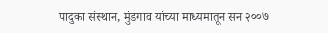पादुका संस्थान, मुंडगाव यांच्या माध्यमातून सन २००७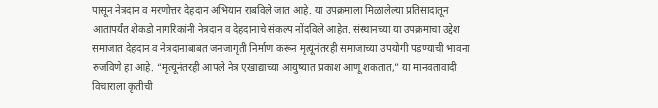पासून नेत्रदान व मरणोत्तर देहदान अभियान राबविले जात आहे. या उपक्रमाला मिळालेल्या प्रतिसादातून आतापर्यंत शेकडो नागरिकांनी नेत्रदान व देहदानाचे संकल्प नोंदविले आहेत. संस्थानच्या या उपक्रमाचा उद्देश समाजात देहदान व नेत्रदानाबाबत जनजागृती निर्माण करून मृत्यूनंतरही समाजाच्या उपयोगी पडण्याची भावना रुजविणे हा आहे. “मृत्यूनंतरही आपले नेत्र एखाद्याच्या आयुष्यात प्रकाश आणू शकतात,” या मानवतावादी विचाराला कृतीची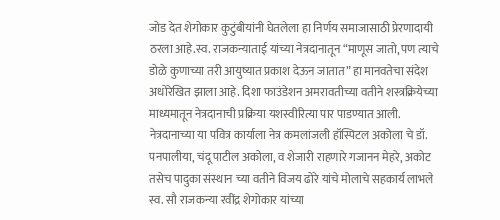जोड देत शेगोकार कुटुंबीयांनी घेतलेला हा निर्णय समाजासाठी प्रेरणादायी ठरला आहे.स्व. राजकन्याताई यांच्या नेत्रदानातून “माणूस जातो, पण त्याचे डोळे कुणाच्या तरी आयुष्यात प्रकाश देऊन जातात” हा मानवतेचा संदेश अधोरेखित झाला आहे. दिशा फाउंडेशन अमरावतीच्या वतीने शस्त्रक्रियेच्या माध्यमातून नेत्रदानाची प्रक्रिया यशस्वीरित्या पार पाडण्यात आली. नेत्रदानाच्या या पवित्र कार्याला नेत्र कमलांजली हॉस्पिटल अकोला चे डॉ. पनपालीया, चंदू पाटील अकोला, व शेजारी राहणारे गजानन मेहरे, अकोट तसेच पादुका संस्थान च्या वतीने विजय ढोरे यांचे मोलाचे सहकार्य लाभले स्व. सौ राजकन्या रवींद्र शेगोकार यांच्या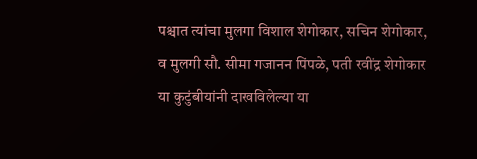पश्चात त्यांचा मुलगा विशाल शेगोकार, सचिन शेगोकार, व मुलगी सौ. सीमा गजानन पिंपळे, पती रवींद्र शेगोकार या कुटुंबीयांनी दाखविलेल्या या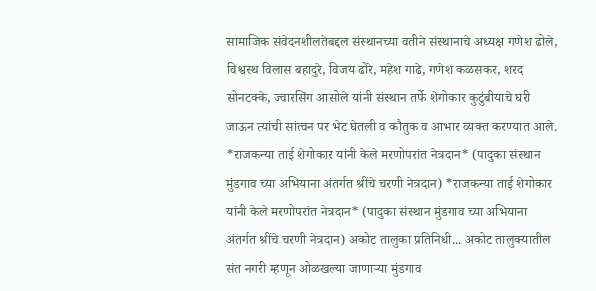सामाजिक संवेदनशीलतेबद्दल संस्थानच्या वतीने संस्थानाचे अध्यक्ष गणेश ढोले, विश्वस्थ विलास बहादुरे, विजय ढोरे, महेश गाढे, गणेश कळसकर, शरद सोनटक्के, ज्वारसिंग आसोले यांनी संस्थान तर्फे शेगोकार कुटुंबीयाचे घरी जाऊन त्यांची सांत्वन पर भेट घेतली व कौतुक व आभार व्यक्त करण्यात आले.
*राजकन्या ताई शेगोकार यांनी केले मरणोपरांत नेत्रदान* (पादुका संस्थान मुंडगाव च्या अभियाना अंतर्गत श्रींचे चरणी नेत्रदान) *राजकन्या ताई शेगोकार यांनी केले मरणोपरांत नेत्रदान* (पादुका संस्थान मुंडगाव च्या अभियाना अंतर्गत श्रींचे चरणी नेत्रदान) अकोट तालुका प्रतिनिधी... अकोट तालुक्यातील संत नगरी म्हणून ओळखल्या जाणाऱ्या मुंडगाव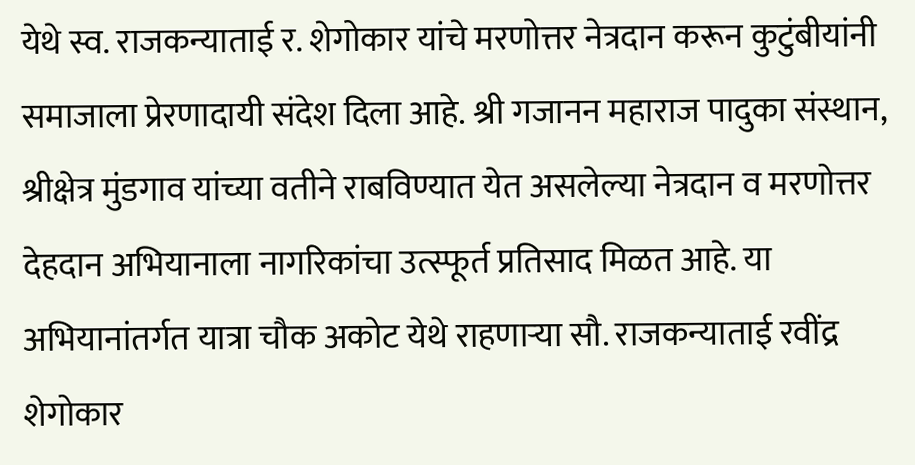येथे स्व. राजकन्याताई र. शेगोकार यांचे मरणोत्तर नेत्रदान करून कुटुंबीयांनी समाजाला प्रेरणादायी संदेश दिला आहे. श्री गजानन महाराज पादुका संस्थान, श्रीक्षेत्र मुंडगाव यांच्या वतीने राबविण्यात येत असलेल्या नेत्रदान व मरणोत्तर देहदान अभियानाला नागरिकांचा उत्स्फूर्त प्रतिसाद मिळत आहे. या अभियानांतर्गत यात्रा चौक अकोट येथे राहणाऱ्या सौ. राजकन्याताई रवींद्र शेगोकार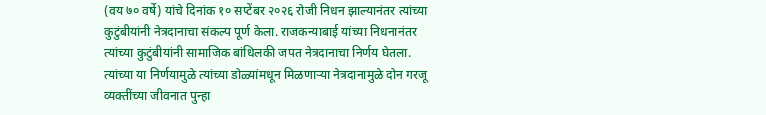(वय ७० वर्षे) यांचे दिनांक १० सप्टेंबर २०२६ रोजी निधन झाल्यानंतर त्यांच्या कुटुंबीयांनी नेत्रदानाचा संकल्प पूर्ण केला. राजकन्याबाई यांच्या निधनानंतर त्यांच्या कुटुंबीयांनी सामाजिक बांधिलकी जपत नेत्रदानाचा निर्णय घेतला. त्यांच्या या निर्णयामुळे त्यांच्या डोळ्यांमधून मिळणाऱ्या नेत्रदानामुळे दोन गरजू व्यक्तींच्या जीवनात पुन्हा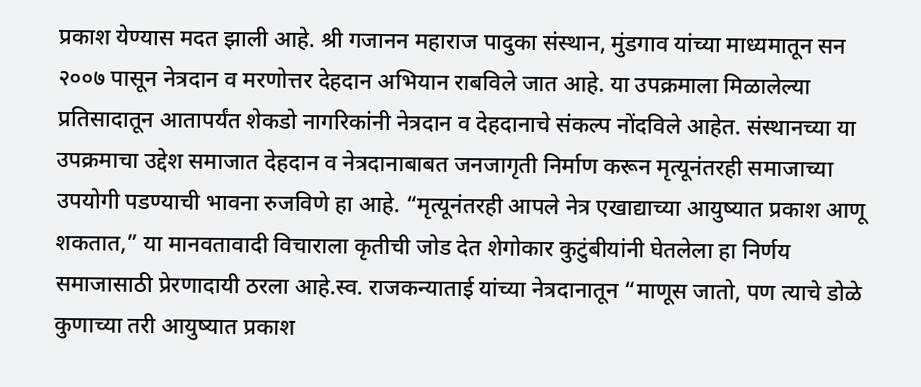प्रकाश येण्यास मदत झाली आहे. श्री गजानन महाराज पादुका संस्थान, मुंडगाव यांच्या माध्यमातून सन २००७ पासून नेत्रदान व मरणोत्तर देहदान अभियान राबविले जात आहे. या उपक्रमाला मिळालेल्या प्रतिसादातून आतापर्यंत शेकडो नागरिकांनी नेत्रदान व देहदानाचे संकल्प नोंदविले आहेत. संस्थानच्या या उपक्रमाचा उद्देश समाजात देहदान व नेत्रदानाबाबत जनजागृती निर्माण करून मृत्यूनंतरही समाजाच्या उपयोगी पडण्याची भावना रुजविणे हा आहे. “मृत्यूनंतरही आपले नेत्र एखाद्याच्या आयुष्यात प्रकाश आणू शकतात,” या मानवतावादी विचाराला कृतीची जोड देत शेगोकार कुटुंबीयांनी घेतलेला हा निर्णय समाजासाठी प्रेरणादायी ठरला आहे.स्व. राजकन्याताई यांच्या नेत्रदानातून “माणूस जातो, पण त्याचे डोळे कुणाच्या तरी आयुष्यात प्रकाश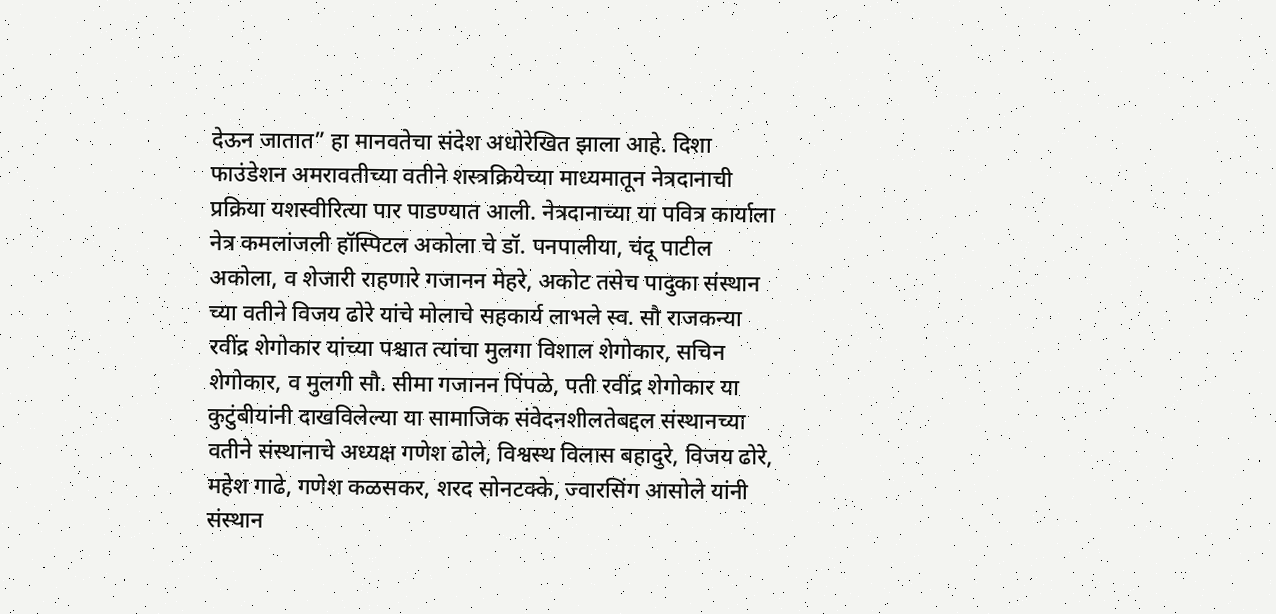देऊन जातात” हा मानवतेचा संदेश अधोरेखित झाला आहे. दिशा फाउंडेशन अमरावतीच्या वतीने शस्त्रक्रियेच्या माध्यमातून नेत्रदानाची प्रक्रिया यशस्वीरित्या पार पाडण्यात आली. नेत्रदानाच्या या पवित्र कार्याला नेत्र कमलांजली हॉस्पिटल अकोला चे डॉ. पनपालीया, चंदू पाटील अकोला, व शेजारी राहणारे गजानन मेहरे, अकोट तसेच पादुका संस्थान च्या वतीने विजय ढोरे यांचे मोलाचे सहकार्य लाभले स्व. सौ राजकन्या रवींद्र शेगोकार यांच्या पश्चात त्यांचा मुलगा विशाल शेगोकार, सचिन शेगोकार, व मुलगी सौ. सीमा गजानन पिंपळे, पती रवींद्र शेगोकार या कुटुंबीयांनी दाखविलेल्या या सामाजिक संवेदनशीलतेबद्दल संस्थानच्या वतीने संस्थानाचे अध्यक्ष गणेश ढोले, विश्वस्थ विलास बहादुरे, विजय ढोरे, महेश गाढे, गणेश कळसकर, शरद सोनटक्के, ज्वारसिंग आसोले यांनी संस्थान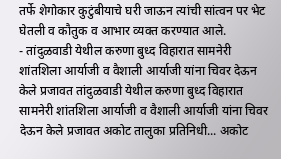तर्फे शेगोकार कुटुंबीयाचे घरी जाऊन त्यांची सांत्वन पर भेट घेतली व कौतुक व आभार व्यक्त करण्यात आले.
- तांदुळवाडी येथील करुणा बुध्द विहारात सामनेरी शांतशिला आर्याजी व वैशाली आर्याजी यांना चिवर देऊन केले प्रजावत तांदुळवाडी येथील करुणा बुध्द विहारात सामनेरी शांतशिला आर्याजी व वैशाली आर्याजी यांना चिवर देऊन केले प्रजावत अकोट तालुका प्रतिनिधी... अकोट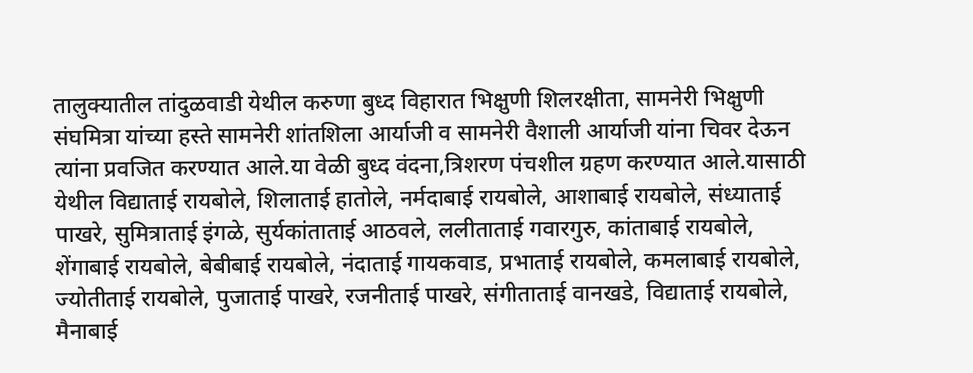तालुक्यातील तांदुळवाडी येथील करुणा बुध्द विहारात भिक्षुणी शिलरक्षीता, सामनेरी भिक्षुणी संघमित्रा यांच्या हस्ते सामनेरी शांतशिला आर्याजी व सामनेरी वैशाली आर्याजी यांना चिवर देऊन त्यांना प्रवजित करण्यात आले.या वेळी बुध्द वंदना,त्रिशरण पंचशील ग्रहण करण्यात आले.यासाठी येथील विद्याताई रायबोले, शिलाताई हातोले, नर्मदाबाई रायबोले, आशाबाई रायबोले, संध्याताई पाखरे, सुमित्राताई इंगळे, सुर्यकांताताई आठवले, ललीताताई गवारगुरु, कांताबाई रायबोले, शेंगाबाई रायबोले, बेबीबाई रायबोले, नंदाताई गायकवाड, प्रभाताई रायबोले, कमलाबाई रायबोले, ज्योतीताई रायबोले, पुजाताई पाखरे, रजनीताई पाखरे, संगीताताई वानखडे, विद्याताई रायबोले, मैनाबाई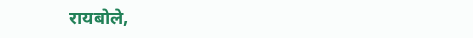रायबोले,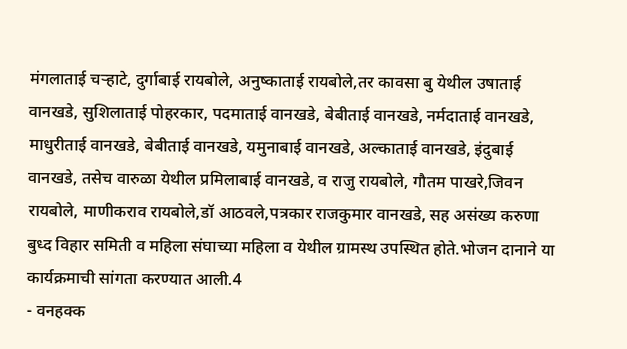मंगलाताई चऱ्हाटे, दुर्गाबाई रायबोले, अनुष्काताई रायबोले,तर कावसा बु येथील उषाताई वानखडे, सुशिलाताई पोहरकार, पदमाताई वानखडे, बेबीताई वानखडे, नर्मदाताई वानखडे, माधुरीताई वानखडे, बेबीताई वानखडे, यमुनाबाई वानखडे, अल्काताई वानखडे, इंदुबाई वानखडे, तसेच वारुळा येथील प्रमिलाबाई वानखडे, व राजु रायबोले, गौतम पाखरे,जिवन रायबोले, माणीकराव रायबोले,डॉ आठवले,पत्रकार राजकुमार वानखडे, सह असंख्य करुणा बुध्द विहार समिती व महिला संघाच्या महिला व येथील ग्रामस्थ उपस्थित होते.भोजन दानाने या कार्यक्रमाची सांगता करण्यात आली.4
- वनहक्क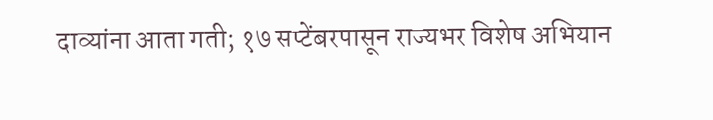दाव्यांना आता गती; १७ सप्टेंबरपासून राज्यभर विशेष अभियान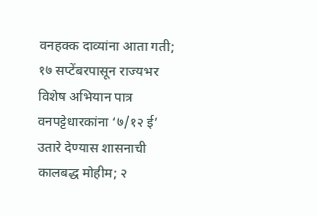वनहक्क दाव्यांना आता गती; १७ सप्टेंबरपासून राज्यभर विशेष अभियान पात्र वनपट्टेधारकांना ‘७/१२ ई’ उतारे देण्यास शासनाची कालबद्ध मोहीम; २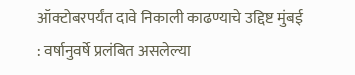ऑक्टोबरपर्यंत दावे निकाली काढण्याचे उद्दिष्ट मुंबई : वर्षानुवर्षे प्रलंबित असलेल्या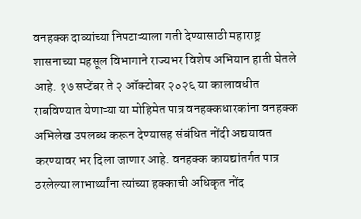वनहक्क दाव्यांच्या निपटाऱ्याला गती देण्यासाठी महाराष्ट्र शासनाच्या महसूल विभागाने राज्यभर विशेष अभियान हाती घेतले आहे. १७ सप्टेंबर ते २ ऑक्टोबर २०२६ या कालावधीत राबविण्यात येणाऱ्या या मोहिमेत पात्र वनहक्कधारकांना वनहक्क अभिलेख उपलब्ध करून देण्यासह संबंधित नोंदी अद्ययावत करण्यावर भर दिला जाणार आहे. वनहक्क कायद्यांतर्गत पात्र ठरलेल्या लाभार्थ्यांना त्यांच्या हक्काची अधिकृत नोंद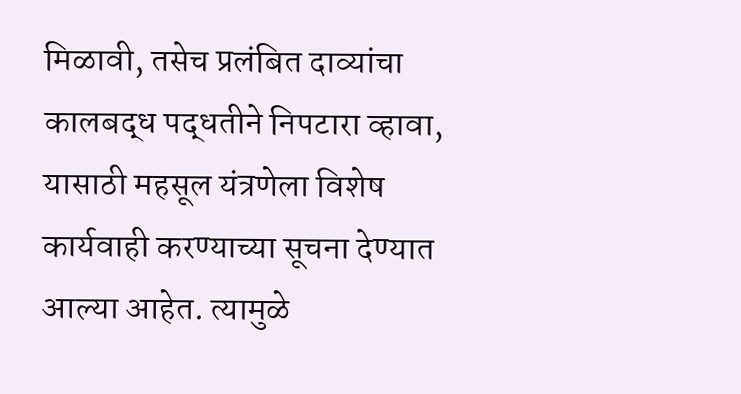मिळावी, तसेच प्रलंबित दाव्यांचा कालबद्ध पद्धतीने निपटारा व्हावा, यासाठी महसूल यंत्रणेला विशेष कार्यवाही करण्याच्या सूचना देण्यात आल्या आहेत. त्यामुळे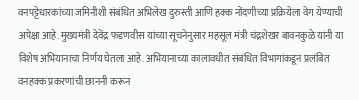वनपट्टेधारकांच्या जमिनीशी संबंधित अभिलेख दुरुस्ती आणि हक्क नोंदणीच्या प्रक्रियेला वेग येण्याची अपेक्षा आहे. मुख्यमंत्री देवेंद्र फडणवीस यांच्या सूचनेनुसार महसूल मंत्री चंद्रशेखर बावनकुळे यांनी या विशेष अभियानाचा निर्णय घेतला आहे. अभियानाच्या कालावधीत संबंधित विभागांकडून प्रलंबित वनहक्क प्रकरणांची छाननी करून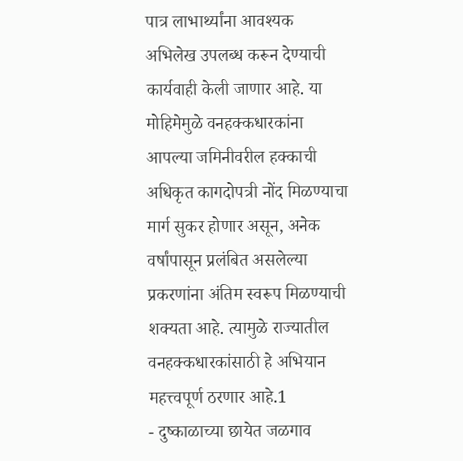पात्र लाभार्थ्यांना आवश्यक अभिलेख उपलब्ध करून देण्याची कार्यवाही केली जाणार आहे. या मोहिमेमुळे वनहक्कधारकांना आपल्या जमिनीवरील हक्काची अधिकृत कागदोपत्री नोंद मिळण्याचा मार्ग सुकर होणार असून, अनेक वर्षांपासून प्रलंबित असलेल्या प्रकरणांना अंतिम स्वरूप मिळण्याची शक्यता आहे. त्यामुळे राज्यातील वनहक्कधारकांसाठी हे अभियान महत्त्वपूर्ण ठरणार आहे.1
- दुष्काळाच्या छायेत जळगाव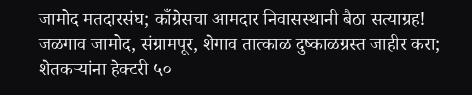जामोद मतदारसंघ; काँग्रेसचा आमदार निवासस्थानी बैठा सत्याग्रह! जळगाव जामोद, संग्रामपूर, शेगाव तात्काळ दुष्काळग्रस्त जाहीर करा; शेतकऱ्यांना हेक्टरी ५०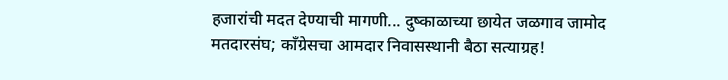हजारांची मदत देण्याची मागणी... दुष्काळाच्या छायेत जळगाव जामोद मतदारसंघ; काँग्रेसचा आमदार निवासस्थानी बैठा सत्याग्रह!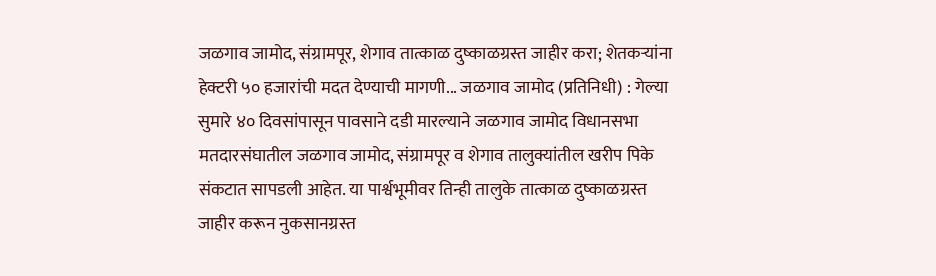जळगाव जामोद, संग्रामपूर, शेगाव तात्काळ दुष्काळग्रस्त जाहीर करा; शेतकऱ्यांना हेक्टरी ५० हजारांची मदत देण्याची मागणी... जळगाव जामोद (प्रतिनिधी) : गेल्या सुमारे ४० दिवसांपासून पावसाने दडी मारल्याने जळगाव जामोद विधानसभा मतदारसंघातील जळगाव जामोद, संग्रामपूर व शेगाव तालुक्यांतील खरीप पिके संकटात सापडली आहेत. या पार्श्वभूमीवर तिन्ही तालुके तात्काळ दुष्काळग्रस्त जाहीर करून नुकसानग्रस्त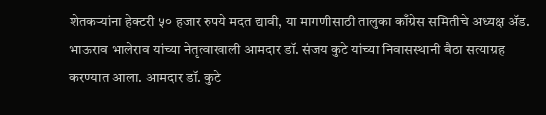शेतकऱ्यांना हेक्टरी ५० हजार रुपये मदत द्यावी, या मागणीसाठी तालुका काँग्रेस समितीचे अध्यक्ष ॲड. भाऊराव भालेराव यांच्या नेतृत्वाखाली आमदार डॉ. संजय कुटे यांच्या निवासस्थानी बैठा सत्याग्रह करण्यात आला. आमदार डॉ. कुटे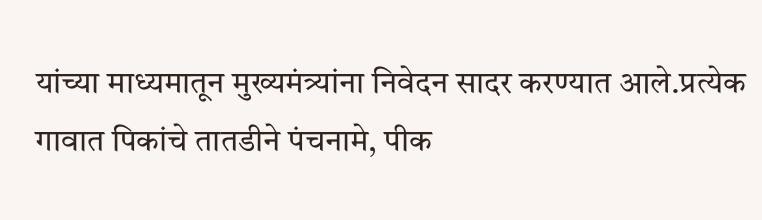यांच्या माध्यमातून मुख्यमंत्र्यांना निवेदन सादर करण्यात आले.प्रत्येक गावात पिकांचे तातडीने पंचनामे, पीक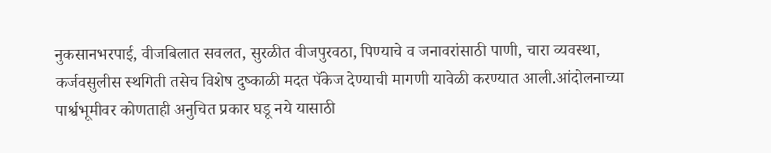नुकसानभरपाई, वीजबिलात सवलत, सुरळीत वीजपुरवठा, पिण्याचे व जनावरांसाठी पाणी, चारा व्यवस्था, कर्जवसुलीस स्थगिती तसेच विशेष दुष्काळी मदत पॅकेज देण्याची मागणी यावेळी करण्यात आली.आंदोलनाच्या पार्श्वभूमीवर कोणताही अनुचित प्रकार घडू नये यासाठी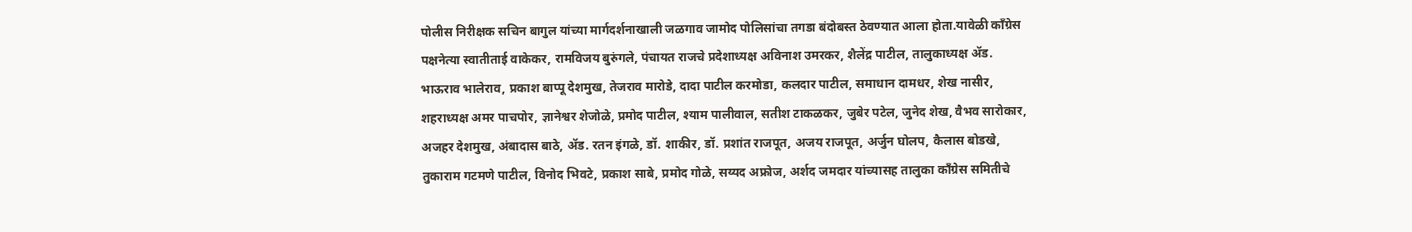पोलीस निरीक्षक सचिन बागुल यांच्या मार्गदर्शनाखाली जळगाव जामोद पोलिसांचा तगडा बंदोबस्त ठेवण्यात आला होता.यावेळी काँग्रेस पक्षनेत्या स्वातीताई वाकेकर, रामविजय बुरुंगले, पंचायत राजचे प्रदेशाध्यक्ष अविनाश उमरकर, शैलेंद्र पाटील, तालुकाध्यक्ष ॲड. भाऊराव भालेराव, प्रकाश बाप्पू देशमुख, तेजराव मारोडे, दादा पाटील करमोडा, कलदार पाटील, समाधान दामधर, शेख नासीर, शहराध्यक्ष अमर पाचपोर, ज्ञानेश्वर शेजोळे, प्रमोद पाटील, श्याम पालीवाल, सतीश टाकळकर, जुबेर पटेल, जुनेद शेख, वैभव सारोकार, अजहर देशमुख, अंबादास बाठे, ॲड. रतन इंगळे, डॉ. शाकीर, डॉ. प्रशांत राजपूत, अजय राजपूत, अर्जुन घोलप, कैलास बोडखे, तुकाराम गटमणे पाटील, विनोद भिवटे, प्रकाश साबे, प्रमोद गोळे, सय्यद अफ्रोज, अर्शद जमदार यांच्यासह तालुका काँग्रेस समितीचे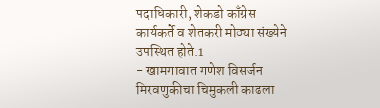पदाधिकारी, शेकडो काँग्रेस कार्यकर्ते व शेतकरी मोठ्या संख्येने उपस्थित होते.1
- खामगावात गणेश विसर्जन मिरवणुकीचा चिमुकली काढला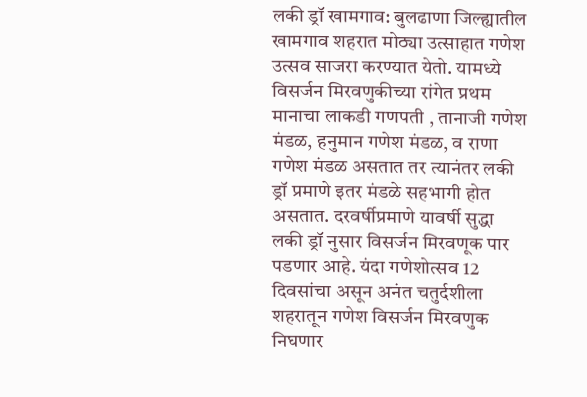लकी ड्रॉ खामगाव: बुलढाणा जिल्ह्यातील खामगाव शहरात मोठ्या उत्साहात गणेश उत्सव साजरा करण्यात येतो. यामध्ये विसर्जन मिरवणुकीच्या रांगेत प्रथम मानाचा लाकडी गणपती , तानाजी गणेश मंडळ, हनुमान गणेश मंडळ, व राणा गणेश मंडळ असतात तर त्यानंतर लकी ड्रॉ प्रमाणे इतर मंडळे सहभागी होत असतात. दरवर्षीप्रमाणे यावर्षी सुद्धा लकी ड्रॉ नुसार विसर्जन मिरवणूक पार पडणार आहे. यंदा गणेशोत्सव 12 दिवसांचा असून अनंत चतुर्दशीला शहरातून गणेश विसर्जन मिरवणुक निघणार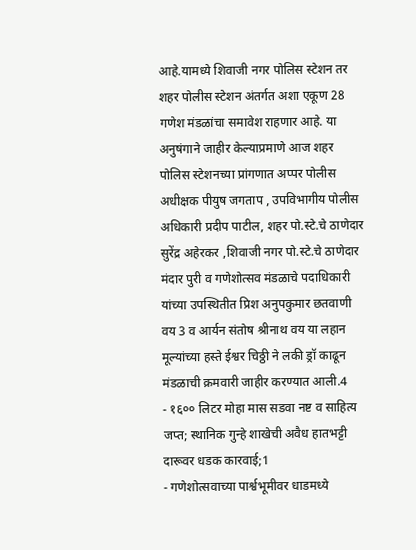आहे.यामध्ये शिवाजी नगर पोलिस स्टेशन तर शहर पोलीस स्टेशन अंतर्गत अशा एकूण 28 गणेश मंडळांचा समावेश राहणार आहे. या अनुषंगाने जाहीर केल्याप्रमाणे आज शहर पोलिस स्टेशनच्या प्रांगणात अप्पर पोलीस अधीक्षक पीयुष जगताप , उपविभागीय पोलीस अधिकारी प्रदीप पाटील, शहर पो.स्टे.चे ठाणेदार सुरेंद्र अहेरकर ,शिवाजी नगर पो.स्टे.चे ठाणेदार मंदार पुरी व गणेशोत्सव मंडळाचे पदाधिकारी यांच्या उपस्थितीत प्रिश अनुपकुमार छतवाणी वय 3 व आर्यन संतोष श्रीनाथ वय या लहान मूल्यांच्या हस्ते ईश्वर चिठ्ठी ने लकी ड्रॉ काढून मंडळाची क्रमवारी जाहीर करण्यात आली.4
- १६०० लिटर मोहा मास सडवा नष्ट व साहित्य जप्त; स्थानिक गुन्हे शाखेची अवैध हातभट्टी दारूवर धडक कारवाई;1
- गणेशोत्सवाच्या पार्श्वभूमीवर धाडमध्ये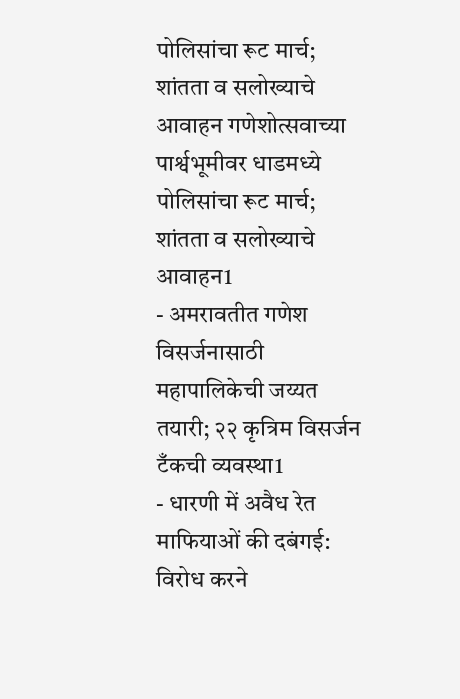पोलिसांचा रूट मार्च; शांतता व सलोख्याचे आवाहन गणेशोत्सवाच्या पार्श्वभूमीवर धाडमध्ये पोलिसांचा रूट मार्च; शांतता व सलोख्याचे आवाहन1
- अमरावतीत गणेश विसर्जनासाठी महापालिकेची जय्यत तयारी; २२ कृत्रिम विसर्जन टँकची व्यवस्था1
- धारणी में अवैध रेत माफियाओं की दबंगई: विरोध करने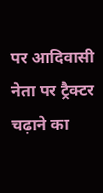पर आदिवासी नेता पर ट्रैक्टर चढ़ाने का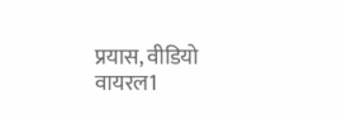प्रयास, वीडियो वायरल1